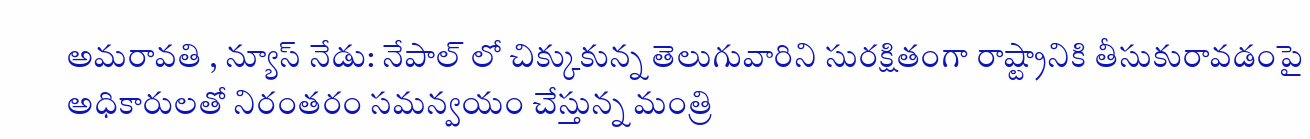అమరావతి , న్యూస్ నేడు: నేపాల్ లో చిక్కుకున్న తెలుగువారిని సురక్షితంగా రాష్ట్రానికి తీసుకురావడంపై అధికారులతో నిరంతరం సమన్వయం చేస్తున్న మంత్రి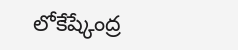లోకేష్కేంద్ర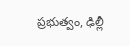ప్రభుత్వం, ఢిల్లీ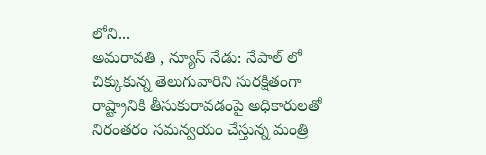లోని...
అమరావతి , న్యూస్ నేడు: నేపాల్ లో చిక్కుకున్న తెలుగువారిని సురక్షితంగా రాష్ట్రానికి తీసుకురావడంపై అధికారులతో నిరంతరం సమన్వయం చేస్తున్న మంత్రి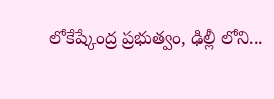లోకేష్కేంద్ర ప్రభుత్వం, ఢిల్లీ లోని...